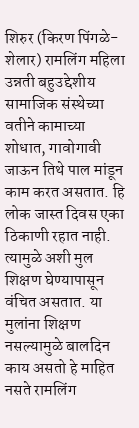शिरुर (किरण पिंगळे-शेलार) रामलिंग महिला उन्नती बहुउद्देशीय सामाजिक संस्थेच्या वतीने कामाच्या शोधात, गावोगावी जाऊन तिथे पाल मांडून काम करत असतात. हि लोक जास्त दिवस एका ठिकाणी रहात नाही. त्यामुळे अशी मुल शिक्षण घेण्यापासून वंचित असतात. या मुलांना शिक्षण नसल्यामुळे बालदिन काय असतो हे माहित नसते रामलिंग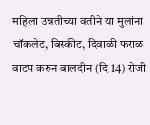महिला उन्नतीच्या वतीने या मुलांना चॉकलेट, बिस्कीट, दिवाळी फराळ वाटप करुन बालदीन (दि 14) रोजी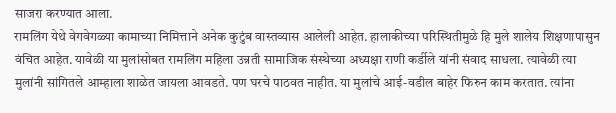साजरा करण्यात आला.
रामलिंग येथे वेगवेगळ्या कामाच्या निमित्ताने अनेक कुटुंब वास्तव्यास आलेली आहेत. हालाकीच्या परिस्थितीमुळे हि मुले शालेय शिक्षणापासुन वंचित आहेत. यावेळी या मुलांसोबत रामलिंग महिला उन्नती सामाजिक संस्थेच्या अध्यक्षा राणी कर्डीले यांनी संवाद साधला. त्यावेळी त्या मुलांनी सांगितले आम्हाला शाळेत जायला आवडते. पण घरचे पाठवत नाहीत. या मुलांचे आई-वडील बाहेर फिरुन काम करतात. त्यांना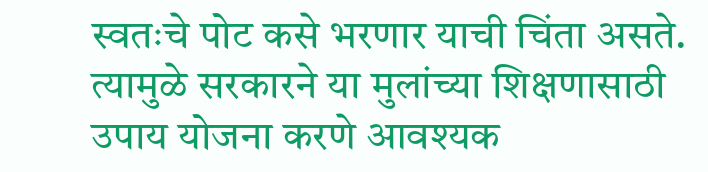स्वतःचे पोट कसे भरणार याची चिंता असते. त्यामुळे सरकारने या मुलांच्या शिक्षणासाठी उपाय योजना करणे आवश्यक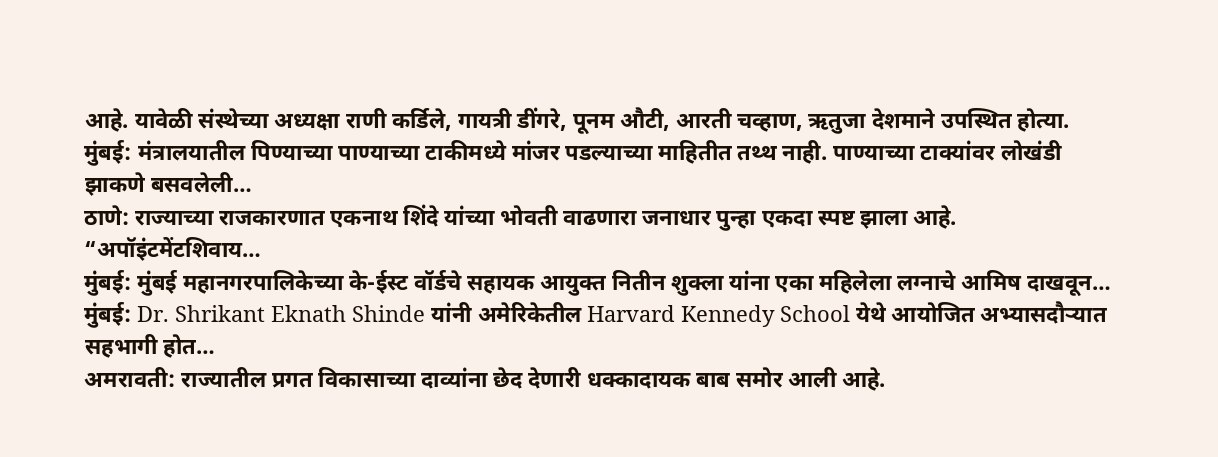आहे. यावेळी संस्थेच्या अध्यक्षा राणी कर्डिले, गायत्री डींगरे, पूनम औटी, आरती चव्हाण, ऋतुजा देशमाने उपस्थित होत्या.
मुंबई: मंत्रालयातील पिण्याच्या पाण्याच्या टाकीमध्ये मांजर पडल्याच्या माहितीत तथ्थ नाही. पाण्याच्या टाक्यांवर लोखंडी झाकणे बसवलेली…
ठाणे: राज्याच्या राजकारणात एकनाथ शिंदे यांच्या भोवती वाढणारा जनाधार पुन्हा एकदा स्पष्ट झाला आहे. “अपॉइंटमेंटशिवाय…
मुंबई: मुंबई महानगरपालिकेच्या के-ईस्ट वॉर्डचे सहायक आयुक्त नितीन शुक्ला यांना एका महिलेला लग्नाचे आमिष दाखवून…
मुंबई: Dr. Shrikant Eknath Shinde यांनी अमेरिकेतील Harvard Kennedy School येथे आयोजित अभ्यासदौऱ्यात सहभागी होत…
अमरावती: राज्यातील प्रगत विकासाच्या दाव्यांना छेद देणारी धक्कादायक बाब समोर आली आहे.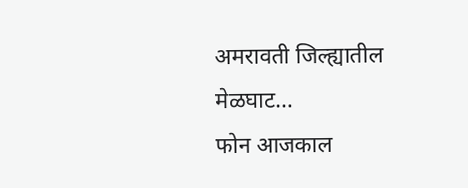अमरावती जिल्ह्यातील मेळघाट…
फोन आजकाल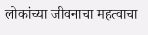लोकांच्या जीवनाचा महत्वाचा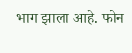भाग झाला आहे. फोन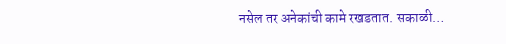नसेल तर अनेकांची कामे रखडतात. सकाळी…